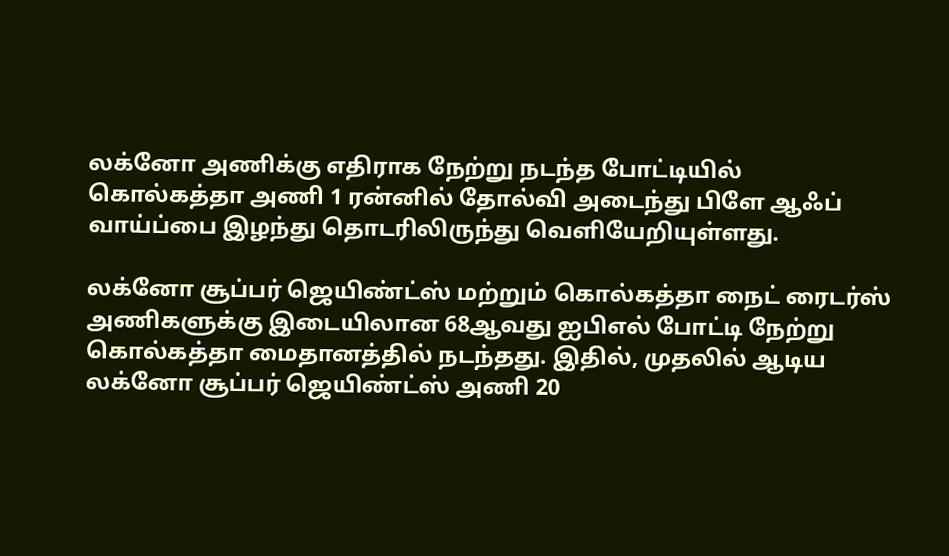லக்னோ அணிக்கு எதிராக நேற்று நடந்த போட்டியில் கொல்கத்தா அணி 1 ரன்னில் தோல்வி அடைந்து பிளே ஆஃப் வாய்ப்பை இழந்து தொடரிலிருந்து வெளியேறியுள்ளது.

லக்னோ சூப்பர் ஜெயிண்ட்ஸ் மற்றும் கொல்கத்தா நைட் ரைடர்ஸ் அணிகளுக்கு இடையிலான 68ஆவது ஐபிஎல் போட்டி நேற்று கொல்கத்தா மைதானத்தில் நடந்தது. இதில், முதலில் ஆடிய லக்னோ சூப்பர் ஜெயிண்ட்ஸ் அணி 20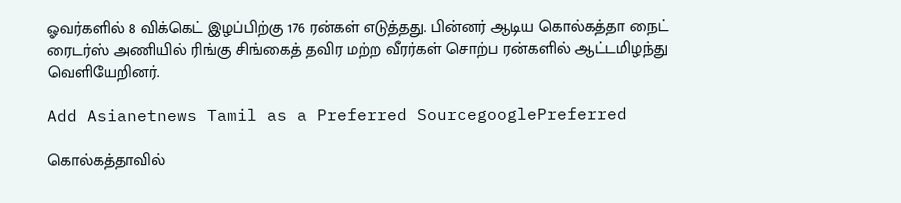ஓவர்களில் 8 விக்கெட் இழப்பிற்கு 176 ரன்கள் எடுத்தது. பின்னர் ஆடிய கொல்கத்தா நைட் ரைடர்ஸ் அணியில் ரிங்கு சிங்கைத் தவிர மற்ற வீரர்கள் சொற்ப ரன்களில் ஆட்டமிழந்து வெளியேறினர்.

Add Asianetnews Tamil as a Preferred SourcegooglePreferred

கொல்கத்தாவில்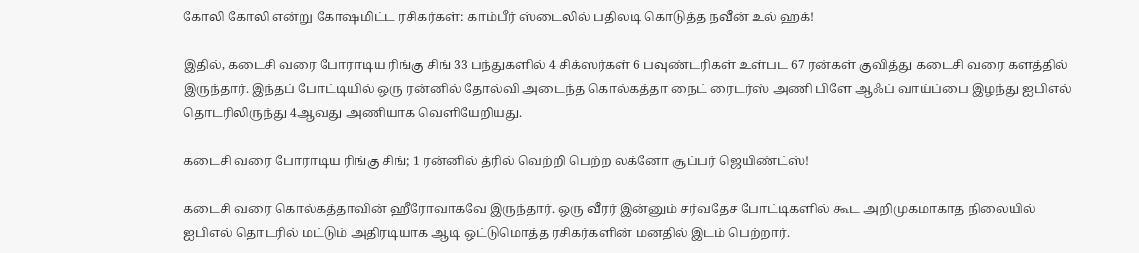கோலி கோலி என்று கோஷமிட்ட ரசிகர்கள்: காம்பீர் ஸ்டைலில் பதிலடி கொடுத்த நவீன் உல் ஹக்!

இதில், கடைசி வரை போராடிய ரிங்கு சிங் 33 பந்துகளில் 4 சிக்ஸர்கள் 6 பவுண்டரிகள் உள்பட 67 ரன்கள் குவித்து கடைசி வரை களத்தில் இருந்தார். இந்தப் போட்டியில் ஒரு ரன்னில் தோல்வி அடைந்த கொல்கத்தா நைட் ரைடர்ஸ் அணி பிளே ஆஃப் வாய்ப்பை இழந்து ஐபிஎல் தொடரிலிருந்து 4ஆவது அணியாக வெளியேறியது.

கடைசி வரை போராடிய ரிங்கு சிங்; 1 ரன்னில் த்ரில் வெற்றி பெற்ற லக்னோ சூப்பர் ஜெயிண்ட்ஸ்!

கடைசி வரை கொல்கத்தாவின் ஹீரோவாகவே இருந்தார். ஒரு வீரர் இன்னும் சர்வதேச போட்டிகளில் கூட அறிமுகமாகாத நிலையில் ஐபிஎல் தொடரில் மட்டும் அதிரடியாக ஆடி ஒட்டுமொத்த ரசிகர்களின் மனதில் இடம் பெற்றார்.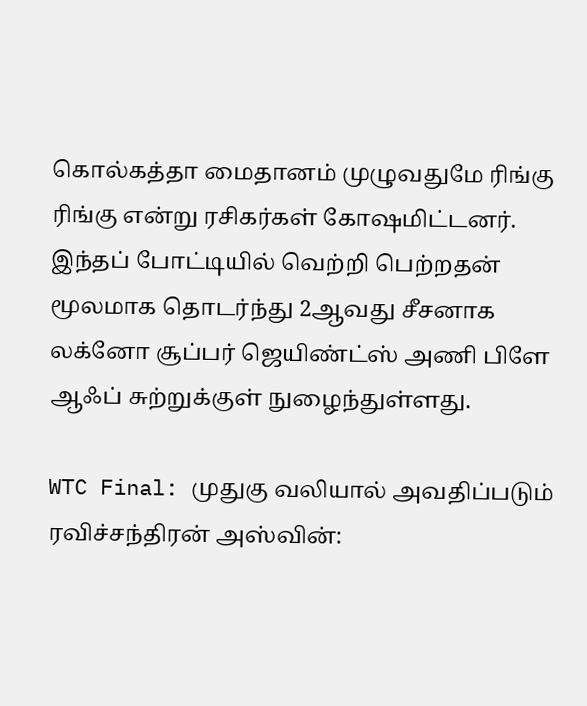கொல்கத்தா மைதானம் முழுவதுமே ரிங்கு ரிங்கு என்று ரசிகர்கள் கோஷமிட்டனர். இந்தப் போட்டியில் வெற்றி பெற்றதன் மூலமாக தொடர்ந்து 2ஆவது சீசனாக லக்னோ சூப்பர் ஜெயிண்ட்ஸ் அணி பிளே ஆஃப் சுற்றுக்குள் நுழைந்துள்ளது.

WTC Final: முதுகு வலியால் அவதிப்படும் ரவிச்சந்திரன் அஸ்வின்: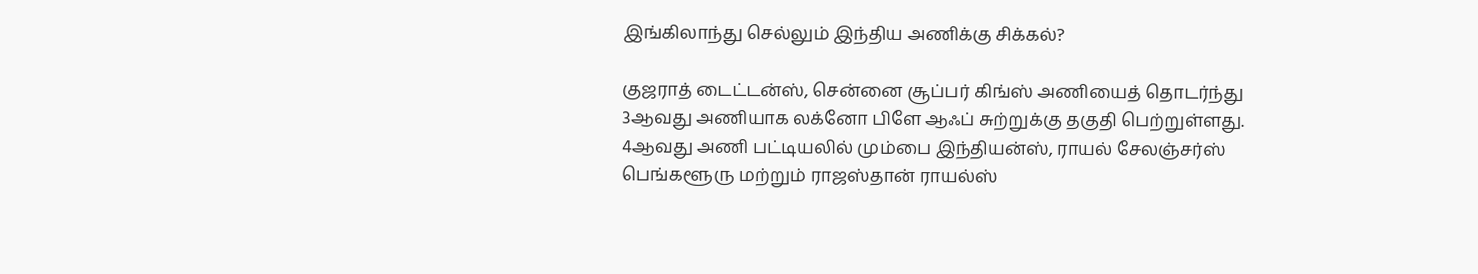இங்கிலாந்து செல்லும் இந்திய அணிக்கு சிக்கல்?

குஜராத் டைட்டன்ஸ், சென்னை சூப்பர் கிங்ஸ் அணியைத் தொடர்ந்து 3ஆவது அணியாக லக்னோ பிளே ஆஃப் சுற்றுக்கு தகுதி பெற்றுள்ளது. 4ஆவது அணி பட்டியலில் மும்பை இந்தியன்ஸ், ராயல் சேலஞ்சர்ஸ் பெங்களூரு மற்றும் ராஜஸ்தான் ராயல்ஸ்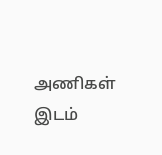அணிகள் இடம்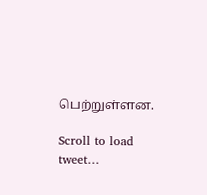பெற்றுள்ளன.

Scroll to load tweet…